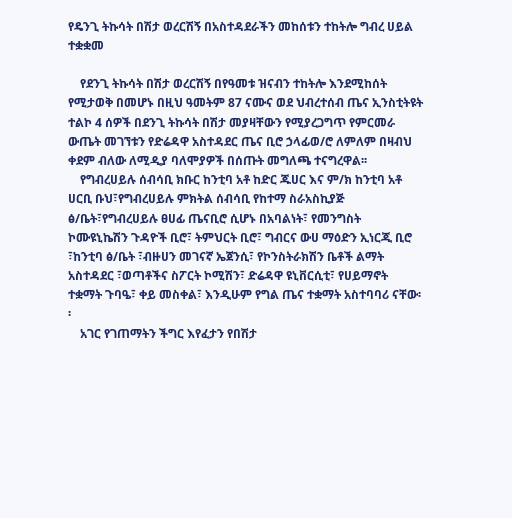የዴንጊ ትኩሳት በሽታ ወረርሽኝ በአስተዳደራችን መከሰቱን ተከትሎ ግብረ ሀይል ተቋቋመ

    የደንጊ ትኩሳት በሽታ ወረርሽኝ በየዓመቱ ዝናብን ተከትሎ እንደሚከሰት የሚታወቅ በመሆኑ በዚህ ዓመትም 87 ናሙና ወደ ህብረተሰብ ጤና ኢንስቲትዩት ተልኮ 4 ሰዎች በደንጊ ትኩሳት በሽታ መያዛቸውን የሚያረጋግጥ የምርመራ ውጤት መገኘቱን የድሬዳዋ አስተዳደር ጤና ቢሮ ኃላፊወ/ሮ ለምለም በዛብህ ቀደም ብለው ለሚዲያ ባለሞያዎች በሰጡት መግለጫ ተናግረዋል፡፡
    የግብረሀይሉ ሰብሳቢ ክቡር ከንቲባ አቶ ከድር ጁሀር እና ም/ክ ከንቲባ አቶ ሀርቢ ቡህ፣የግብረሀይሉ ምክትል ሰብሳቢ የከተማ ስራአስኪያጅ ፅ/ቤት፣የግብረሀይሉ ፀሀፊ ጤናቢሮ ሲሆኑ በአባልነት፣ የመንግስት ኮሙዩኒኬሽን ጉዳዮች ቢሮ፣ ትምህርት ቢሮ፣ ግብርና ውሀ ማዕድን ኢነርጂ ቢሮ ፣ከንቲባ ፅ/ቤት ፣ብዙሀን መገናኛ ኤጀንሲ፣ የኮንስትራክሽን ቤቶች ልማት አስተዳደር ፣ወጣቶችና ስፖርት ኮሚሽን፣ ድሬዳዋ ዩኒቨርሲቲ፣ የሀይማኖት ተቋማት ጉባዔ፣ ቀይ መስቀል፣ እንዲሁም የግል ጤና ተቋማት አስተባባሪ ናቸው፡፡
    አገር የገጠማትን ችግር እየፈታን የበሽታ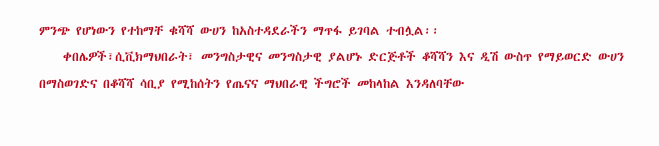ምንጭ የሆነውን የተከማቸ ቁሻሻ ውሀን ከአስተዳደራችን ማጥፋ ይገባል ተብሏል፡፡
    ቀበሌዎች፣ሲቪክማህበራት፣ መንግስታዊና መንግስታዊ ያልሆኑ ድርጅቶች ቆሻሻን እና ዲሽ ውስጥ የማይወርድ ውሀን በማስወገድና በቆሻሻ ሳቢያ የሚከሰትን የጤናና ማህበራዊ ችግሮች መከላከል እንዳለባቸው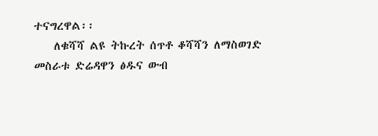ተናግረዋል፡፡
    ለቁሻሻ ልዩ ትኩረት ሰጥቶ ቆሻሻን ለማስወገድ መስራቱ ድሬዳዋን ፅዱና ውብ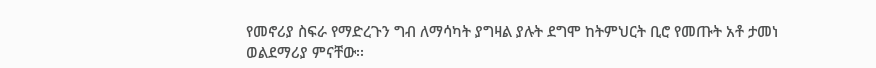የመኖሪያ ስፍራ የማድረጉን ግብ ለማሳካት ያግዛል ያሉት ደግሞ ከትምህርት ቢሮ የመጡት አቶ ታመነ ወልደማሪያ ምናቸው፡፡